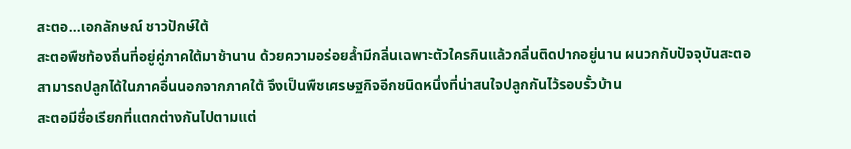สะตอ…เอกลักษณ์ ชาวปักษ์ใต้
สะตอพืชท้องถิ่นที่อยู่คู่ภาคใต้มาช้านาน ด้วยความอร่อยล้ำมีกลิ่นเฉพาะตัวใครกินแล้วกลิ่นติดปากอยู่นาน ผนวกกับปัจจุบันสะตอสามารถปลูกได้ในภาคอื่นนอกจากภาคใต้ จึงเป็นพืชเศรษฐกิจอีกชนิดหนึ่งที่น่าสนใจปลูกกันไว้รอบรั้วบ้าน
สะตอมีชื่อเรียกที่แตกต่างกันไปตามแต่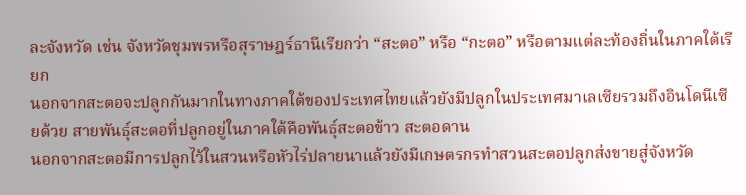ละจังหวัด เช่น จังหวัดชุมพรหรือสุราษฎร์ธานีเรียกว่า “สะตอ” หรือ “กะตอ” หรือตามแต่ละท้องถิ่นในภาคใต้เรียก
นอกจากสะตอจะปลูกกันมากในทางภาคใต้ของประเทศไทยแล้วยังมีปลูกในประเทศมาเลเซียรวมถึงอินโดนีเซียด้วย สายพันธุ์สะตอที่ปลูกอยู่ในภาคใต้คือพันธุ์สะตอข้าว สะตอดาน
นอกจากสะตอมีการปลูกไว้ในสวนหรือหัวไร่ปลายนาแล้วยังมีเกษตรกรทำสวนสะตอปลูกส่งขายสู่จังหวัด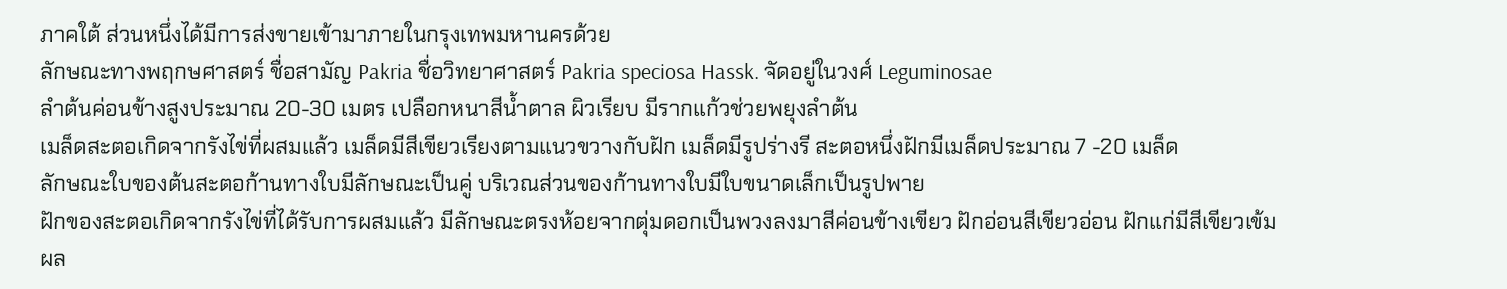ภาคใต้ ส่วนหนึ่งได้มีการส่งขายเข้ามาภายในกรุงเทพมหานครด้วย
ลักษณะทางพฤกษศาสตร์ ชื่อสามัญ Pakria ชื่อวิทยาศาสตร์ Pakria speciosa Hassk. จัดอยู่ในวงศ์ Leguminosae
ลำต้นค่อนข้างสูงประมาณ 20-30 เมตร เปลือกหนาสีน้ำตาล ผิวเรียบ มีรากแก้วช่วยพยุงลำต้น
เมล็ดสะตอเกิดจากรังไข่ที่ผสมแล้ว เมล็ดมีสีเขียวเรียงตามแนวขวางกับฝัก เมล็ดมีรูปร่างรี สะตอหนึ่งฝักมีเมล็ดประมาณ 7 -20 เมล็ด
ลักษณะใบของต้นสะตอก้านทางใบมีลักษณะเป็นคู่ บริเวณส่วนของก้านทางใบมีใบขนาดเล็กเป็นรูปพาย
ฝักของสะตอเกิดจากรังไข่ที่ได้รับการผสมแล้ว มีลักษณะตรงห้อยจากตุ่มดอกเป็นพวงลงมาสีค่อนข้างเขียว ฝักอ่อนสีเขียวอ่อน ฝักแก่มีสีเขียวเข้ม
ผล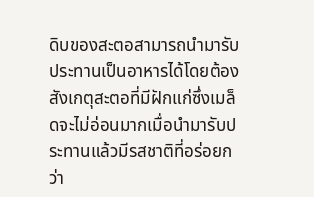ดิบของสะตอสามารถนำมารับประทานเป็นอาหารได้โดยต้องสังเกตุสะตอที่มีฝักแก่ซึ่งเมล็ดจะไม่อ่อนมากเมื่อนำมารับประทานแล้วมีรสชาติที่อร่อยกว่า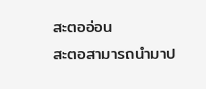สะตออ่อน
สะตอสามารถนำมาป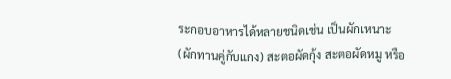ระกอบอาหารได้หลายชนิดเช่น เป็นผักเหนาะ (ผักทานคู่กับแกง) สะตอผัดกุ้ง สะตอผัดหมู หรือ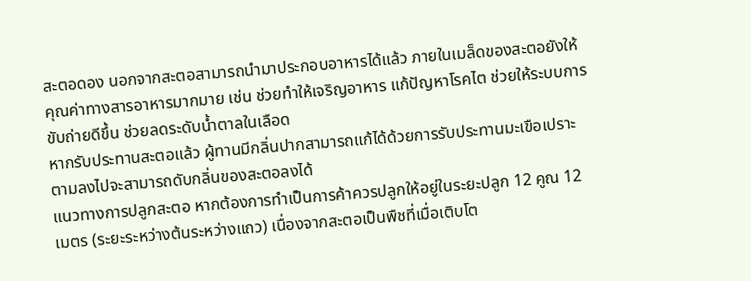สะตอดอง นอกจากสะตอสามารถนำมาประกอบอาหารได้แล้ว ภายในเมล็ดของสะตอยังให้คุณค่าทางสารอาหารมากมาย เช่น ช่วยทำให้เจริญอาหาร แก้ปัญหาโรคไต ช่วยให้ระบบการขับถ่ายดีขึ้น ช่วยลดระดับน้ำตาลในเลือด
หากรับประทานสะตอแล้ว ผู้ทานมีกลิ่นปากสามารถแก้ได้ด้วยการรับประทานมะเขือเปราะตามลงไปจะสามารถดับกลิ่นของสะตอลงได้
แนวทางการปลูกสะตอ หากต้องการทำเป็นการค้าควรปลูกให้อยู่ในระยะปลูก 12 คูณ 12 เมตร (ระยะระหว่างต้นระหว่างแถว) เนื่องจากสะตอเป็นพืชที่เมื่อเติบโต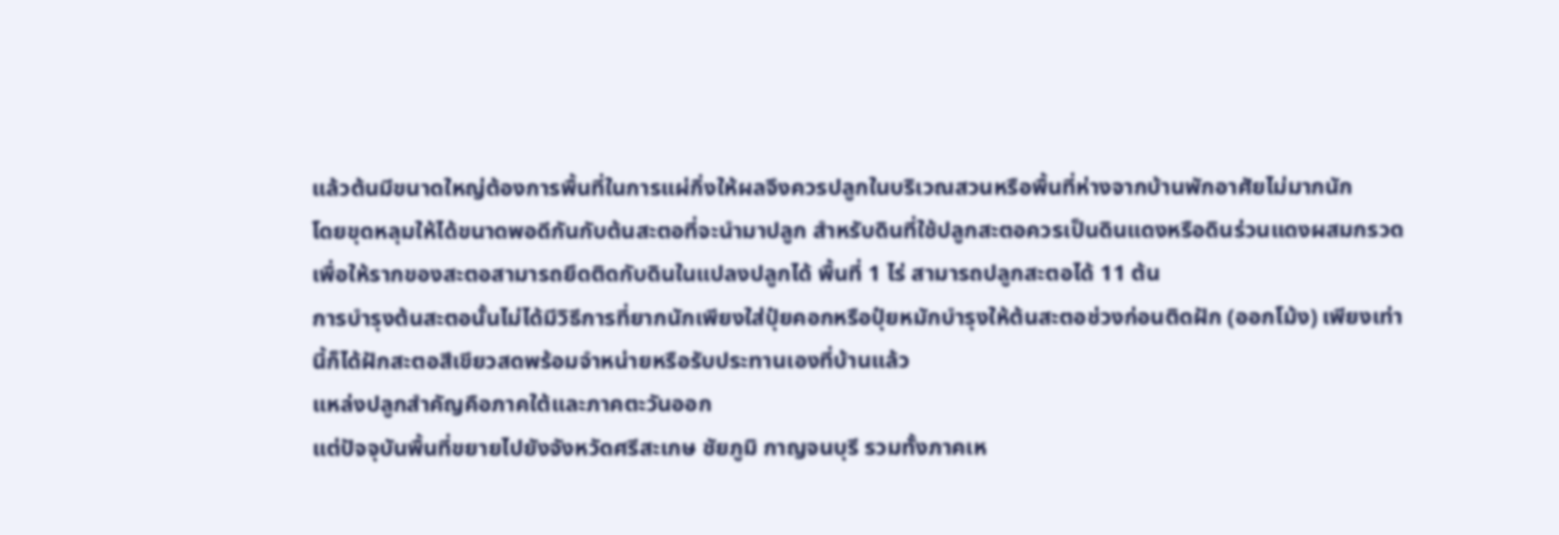แล้วต้นมีขนาดใหญ่ต้องการพื้นที่ในการแผ่กิ่งให้ผลจึงควรปลูกในบริเวณสวนหรือพื้นที่ห่างจากบ้านพักอาศัยไม่มากนัก
โดยขุดหลุมให้ได้ขนาดพอดีกันกับต้นสะตอที่จะนำมาปลูก สำหรับดินที่ใช้ปลูกสะตอควรเป็นดินแดงหรือดินร่วนแดงผสมกรวดเพื่อให้รากของสะตอสามารถยึดติดกับดินในแปลงปลูกได้ พื้นที่ 1 ไร่ สามารถปลูกสะตอได้ 11 ต้น
การบำรุงต้นสะตอนั้นไม่ได้มีวิธีการที่ยากนักเพียงใส่ปุ๋ยคอกหรือปุ๋ยหมักบำรุงให้ต้นสะตอช่วงก่อนติดฝัก (ออกโม้ง) เพียงเท่านี้ก็ได้ฝักสะตอสีเขียวสดพร้อมจำหน่ายหรือรับประทานเองที่บ้านแล้ว
แหล่งปลูกสำคัญคือภาคใต้และภาคตะวันออก
แต่ปัจจุบันพื้นที่ขยายไปยังจังหวัดศรีสะเกษ ชัยภูมิ กาญจนบุรี รวมทั้งภาคเห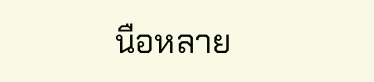นือหลาย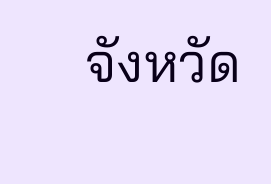จังหวัด